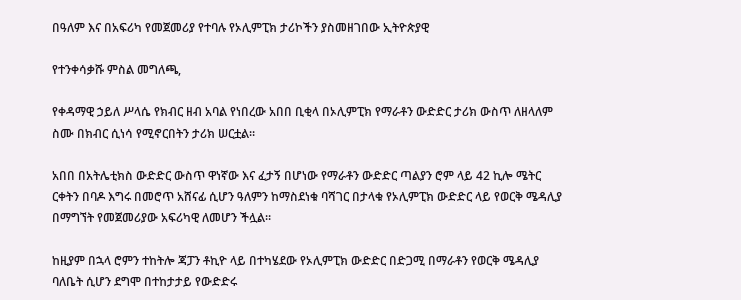በዓለም እና በአፍሪካ የመጀመሪያ የተባሉ የኦሊምፒክ ታሪኮችን ያስመዘገበው ኢትዮጵያዊ

የተንቀሳቃሹ ምስል መግለጫ,

የቀዳማዊ ኃይለ ሥላሴ የክብር ዘብ አባል የነበረው አበበ ቢቂላ በኦሊምፒክ የማራቶን ውድድር ታሪክ ውስጥ ለዘላለም ስሙ በክብር ሲነሳ የሚኖርበትን ታሪክ ሠርቷል።

አበበ በአትሌቲክስ ውድድር ውስጥ ዋነኛው እና ፈታኝ በሆነው የማራቶን ውድድር ጣልያን ሮም ላይ 42 ኪሎ ሜትር ርቀትን በባዶ እግሩ በመሮጥ አሸናፊ ሲሆን ዓለምን ከማስደነቁ ባሻገር በታላቁ የኦሊምፒክ ውድድር ላይ የወርቅ ሜዳሊያ በማግኘት የመጀመሪያው አፍሪካዊ ለመሆን ችሏል።

ከዚያም በኋላ ሮምን ተከትሎ ጃፓን ቶኪዮ ላይ በተካሄደው የኦሊምፒክ ውድድር በድጋሚ በማራቶን የወርቅ ሜዳሊያ ባለቤት ሲሆን ደግሞ በተከታታይ የውድድሩ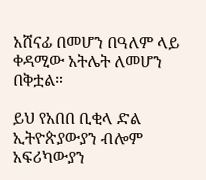አሸናፊ በመሆን በዓለም ላይ ቀዳሚው አትሌት ለመሆን በቅቷል።

ይህ የአበበ ቢቂላ ድል ኢትዮጵያውያን ብሎም አፍሪካውያን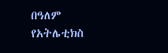በዓለም የአትሌቲክስ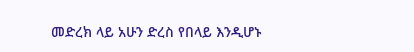መድረክ ላይ አሁን ድረስ የበላይ እንዲሆኑ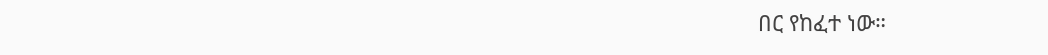በር የከፈተ ነው።